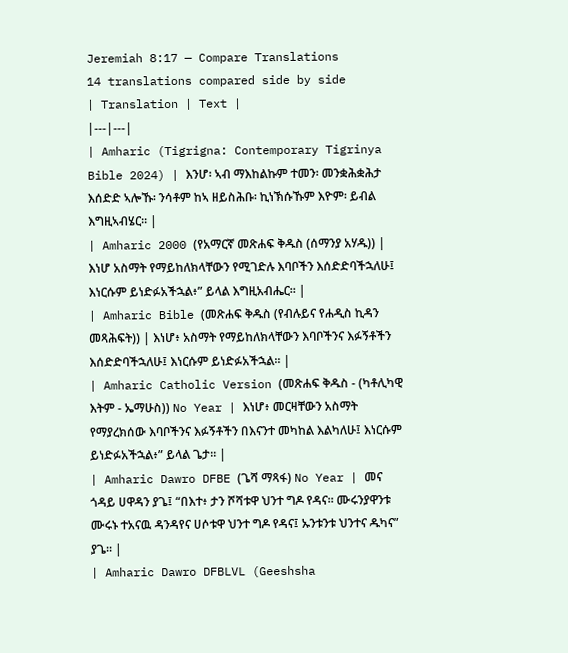Jeremiah 8:17 — Compare Translations
14 translations compared side by side
| Translation | Text |
|---|---|
| Amharic (Tigrigna: Contemporary Tigrinya Bible 2024) | እንሆ፡ ኣብ ማእከልኩም ተመን፡ መንቋሕቋሕታ እሰድድ ኣሎኹ፡ ንሳቶም ከኣ ዘይስሕቡ፡ ኪነኽሱኹም እዮም፡ ይብል እግዚኣብሄር። |
| Amharic 2000 (የአማርኛ መጽሐፍ ቅዱስ (ሰማንያ አሃዱ)) | እነሆ አስማት የማይከለክላቸውን የሚገድሉ እባቦችን እሰድድባችኋለሁ፤ እነርሱም ይነድፉአችኋል፥” ይላል እግዚአብሔር። |
| Amharic Bible (መጽሐፍ ቅዱስ (የብሉይና የሐዲስ ኪዳን መጻሕፍት)) | እነሆ፥ አስማት የማይከለክላቸውን እባቦችንና እፉኝቶችን እሰድድባችኋለሁ፤ እነርሱም ይነድፉአችኋል። |
| Amharic Catholic Version (መጽሐፍ ቅዱስ - (ካቶሊካዊ እትም - ኤማሁስ)) No Year | እነሆ፥ መርዛቸውን አስማት የማያረክሰው እባቦችንና እፉኝቶችን በእናንተ መካከል እልካለሁ፤ እነርሱም ይነድፉአችኋል፥” ይላል ጌታ። |
| Amharic Dawro DFBE (ጌሻ ማጻፋ) No Year | መና ጎዳይ ሀዋዳን ያጌ፤ “በእተ፥ ታን ሾሻቱዋ ህንተ ግዶ የዳና። ሙሩንያዋንቱ ሙሩኑ ተአናዉ ዳንዳየና ሀሶቱዋ ህንተ ግዶ የዳና፤ ኡንቱንቱ ህንተና ዱካና” ያጌ። |
| Amharic Dawro DFBLVL (Geeshsha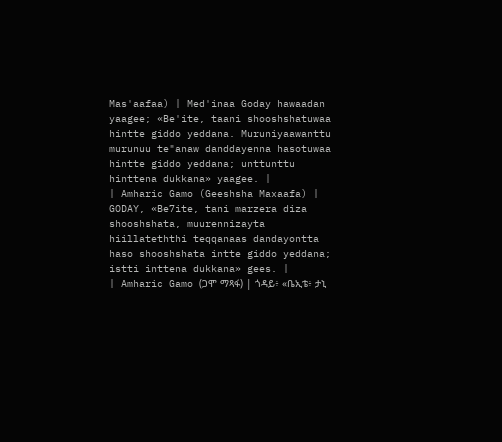Mas'aafaa) | Med'inaa Goday hawaadan yaagee; «Be'ite, taani shooshshatuwaa hintte giddo yeddana. Muruniyaawanttu murunuu te"anaw danddayenna hasotuwaa hintte giddo yeddana; unttunttu hinttena dukkana» yaagee. |
| Amharic Gamo (Geeshsha Maxaafa) | GODAY, «Be7ite, tani marzera diza shooshshata, muurennizayta hiillateththi teqqanaas dandayontta haso shooshshata intte giddo yeddana; istti inttena dukkana» gees. |
| Amharic Gamo (ጋሞ ማጻፋ) | ጎዳይ፥ «ቤኢቴ፥ ታኒ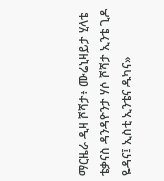ማርዜራ ዲዛ ሾሻታ፥ ሙሬኒዛይታ ሂላቴ ቴቃናስ ዳንዳዮንታ ሃሶ ሾሻታ ኢንቴ ጊዶ ዬዳና፤ ኢስቲ ኢንቴና ዱካና»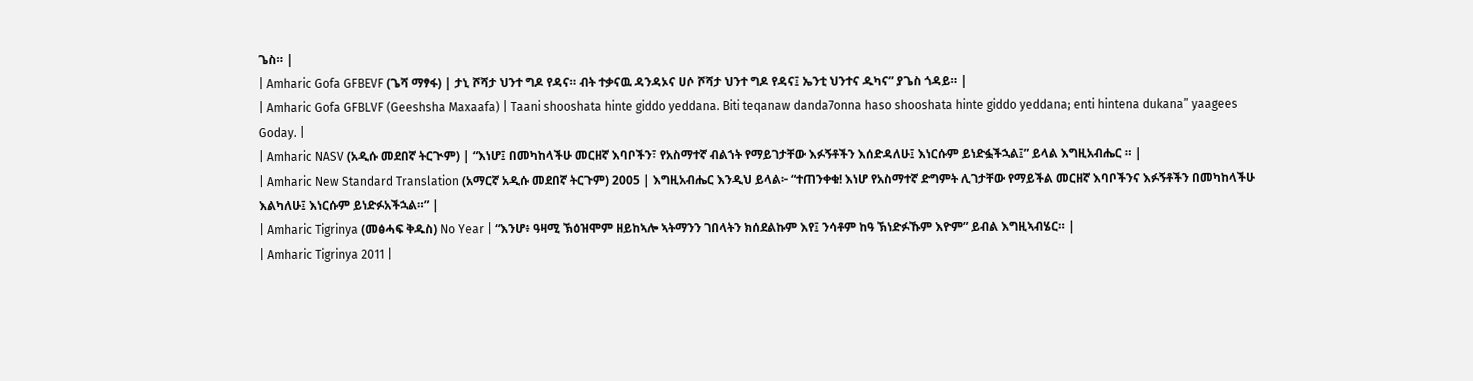ጌስ። |
| Amharic Gofa GFBEVF (ጌሻ ማፃፋ) | ታኒ ሾሻታ ህንተ ግዶ የዳና። ብት ተቃናዉ ዳንዳኦና ሀሶ ሾሻታ ህንተ ግዶ የዳና፤ ኤንቲ ህንተና ዱካና” ያጌስ ጎዳይ። |
| Amharic Gofa GFBLVF (Geeshsha Maxaafa) | Taani shooshata hinte giddo yeddana. Biti teqanaw danda7onna haso shooshata hinte giddo yeddana; enti hintena dukana” yaagees Goday. |
| Amharic NASV (አዲሱ መደበኛ ትርጒም) | “እነሆ፤ በመካከላችሁ መርዘኛ እባቦችን፣ የአስማተኛ ብልኀት የማይገታቸው እፉኝቶችን እሰድዳለሁ፤ እነርሱም ይነድፏችኋል፤” ይላል እግዚአብሔር ። |
| Amharic New Standard Translation (አማርኛ አዲሱ መደበኛ ትርጉም) 2005 | እግዚአብሔር እንዲህ ይላል፦ “ተጠንቀቁ! እነሆ የአስማተኛ ድግምት ሊገታቸው የማይችል መርዘኛ እባቦችንና እፉኝቶችን በመካከላችሁ እልካለሁ፤ እነርሱም ይነድፉአችኋል።” |
| Amharic Tigrinya (መፅሓፍ ቅዱስ) No Year | “እንሆ፥ ዓዛሚ ኽዕዝሞም ዘይከኣሎ ኣትማንን ገበላትን ክሰደልኩም እየ፤ ንሳቶም ከዓ ኽነድፉኹም እዮም” ይብል እግዚኣብሄር። |
| Amharic Tigrinya 2011 |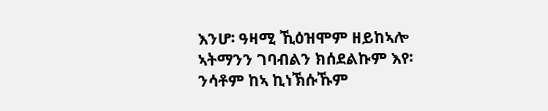እንሆ፡ ዓዛሚ ኺዕዝሞም ዘይከኣሎ ኣትማንን ገባብልን ክሰደልኩም እየ፡ ንሳቶም ከኣ ኪነኽሱኹም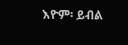እዮም፡ ይብል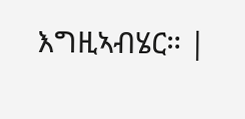እግዚኣብሄር። |